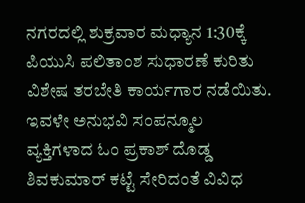ನಗರದಲ್ಲಿ ಶುಕ್ರವಾರ ಮಧ್ಯಾನ 1:30ಕ್ಕೆ ಪಿಯುಸಿ ಪಲಿತಾಂಶ ಸುಧಾರಣೆ ಕುರಿತು ವಿಶೇಷ ತರಬೇತಿ ಕಾರ್ಯಗಾರ ನಡೆಯಿತು. ಇವಳೇ ಅನುಭವಿ ಸಂಪನ್ಮೂಲ ವ್ಯಕ್ತಿಗಳಾದ ಓಂ ಪ್ರಕಾಶ್ ದೊಡ್ಡ ಶಿವಕುಮಾರ್ ಕಟ್ಟೆ ಸೇರಿದಂತೆ ವಿವಿಧ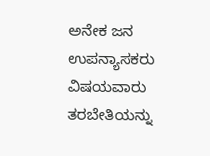ಅನೇಕ ಜನ ಉಪನ್ಯಾಸಕರು ವಿಷಯವಾರು ತರಬೇತಿಯನ್ನು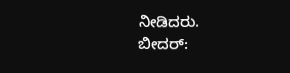ನೀಡಿದರು.
ಬೀದರ್: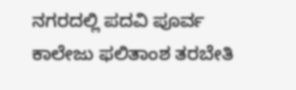ನಗರದಲ್ಲಿ ಪದವಿ ಪೂರ್ವ ಕಾಲೇಜು ಫಲಿತಾಂಶ ತರಬೇತಿ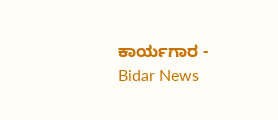ಕಾರ್ಯಗಾರ - Bidar News